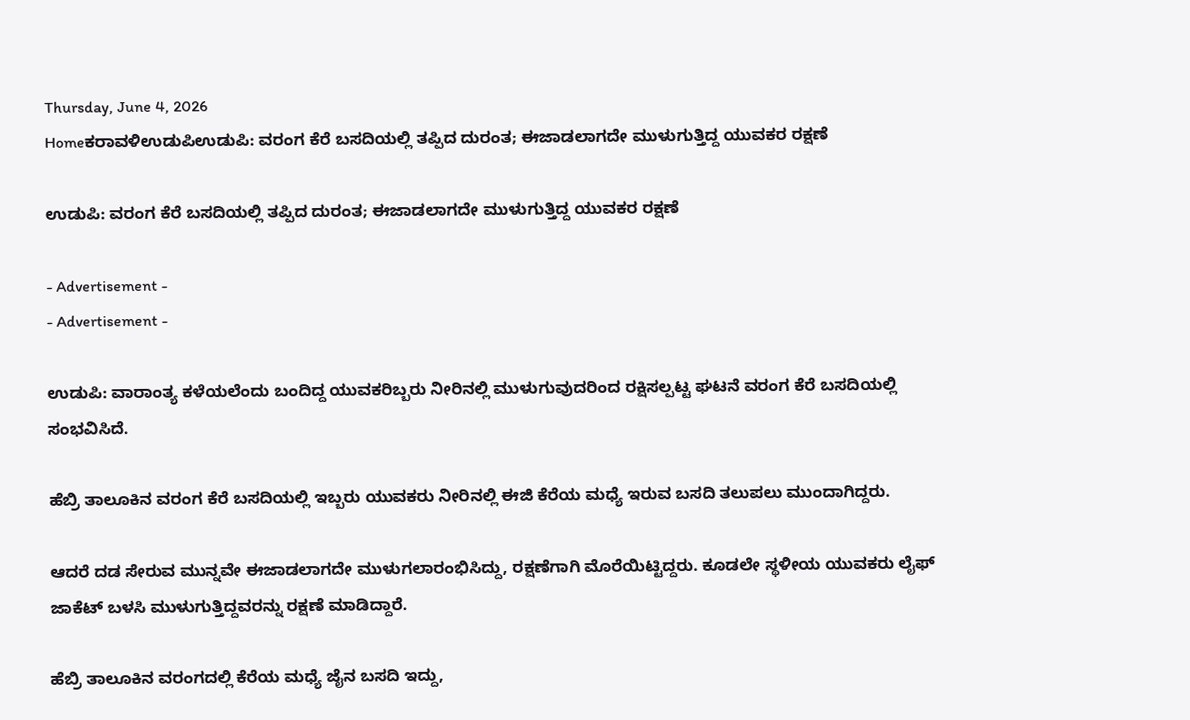Thursday, June 4, 2026
Homeಕರಾವಳಿಉಡುಪಿಉಡುಪಿ: ವರಂಗ ಕೆರೆ ಬಸದಿಯಲ್ಲಿ ತಪ್ಪಿದ ದುರಂತ; ಈಜಾಡಲಾಗದೇ ಮುಳುಗುತ್ತಿದ್ದ ಯುವಕರ ರಕ್ಷಣೆ

ಉಡುಪಿ: ವರಂಗ ಕೆರೆ ಬಸದಿಯಲ್ಲಿ ತಪ್ಪಿದ ದುರಂತ; ಈಜಾಡಲಾಗದೇ ಮುಳುಗುತ್ತಿದ್ದ ಯುವಕರ ರಕ್ಷಣೆ

- Advertisement -
- Advertisement -

ಉಡುಪಿ: ವಾರಾಂತ್ಯ ಕಳೆಯಲೆಂದು ಬಂದಿದ್ದ ಯುವಕರಿಬ್ಬರು ನೀರಿನಲ್ಲಿ ಮುಳುಗುವುದರಿಂದ ರಕ್ಷಿಸಲ್ಪಟ್ಟ ಘಟನೆ ವರಂಗ ಕೆರೆ ಬಸದಿಯಲ್ಲಿ ಸಂಭವಿಸಿದೆ.

ಹೆಬ್ರಿ ತಾಲೂಕಿನ ವರಂಗ ಕೆರೆ ಬಸದಿಯಲ್ಲಿ ಇಬ್ಬರು ಯುವಕರು ನೀರಿನಲ್ಲಿ ಈಜಿ ಕೆರೆಯ ಮಧ್ಯೆ ಇರುವ ಬಸದಿ ತಲುಪಲು ಮುಂದಾಗಿದ್ದರು‌.

ಆದರೆ ದಡ ಸೇರುವ ಮುನ್ನವೇ ಈಜಾಡಲಾಗದೇ ಮುಳುಗಲಾರಂಭಿಸಿದ್ದು, ರಕ್ಷಣೆಗಾಗಿ ಮೊರೆಯಿಟ್ಟಿದ್ದರು. ಕೂಡಲೇ ಸ್ಥಳೀಯ ಯುವಕರು ಲೈಫ್ ಜಾಕೆಟ್ ಬಳಸಿ ಮುಳುಗುತ್ತಿದ್ದವರನ್ನು ರಕ್ಷಣೆ ಮಾಡಿದ್ದಾರೆ.

ಹೆಬ್ರಿ ತಾಲೂಕಿನ ವರಂಗದಲ್ಲಿ ಕೆರೆಯ ಮಧ್ಯೆ ಜೈನ ಬಸದಿ ಇದ್ದು,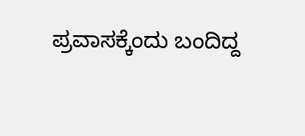ಪ್ರವಾಸಕ್ಕೆಂದು ಬಂದಿದ್ದ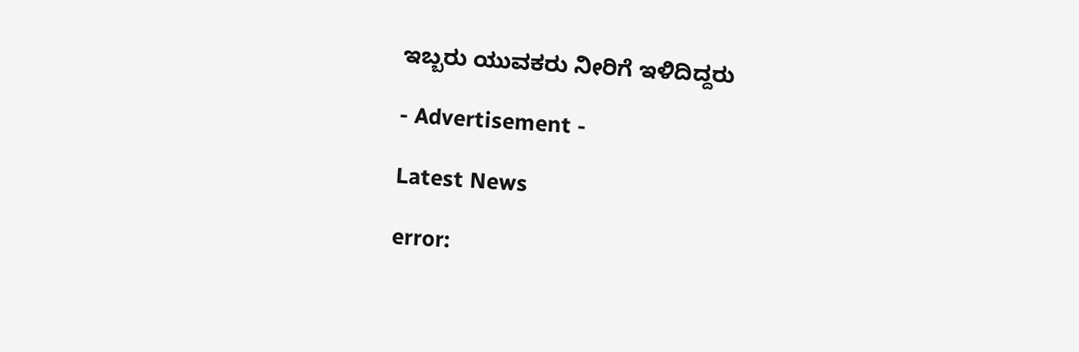ಇಬ್ಬರು ಯುವಕರು ನೀರಿಗೆ ಇಳಿದಿದ್ದರು

- Advertisement -

Latest News

error: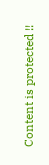Content is protected !!